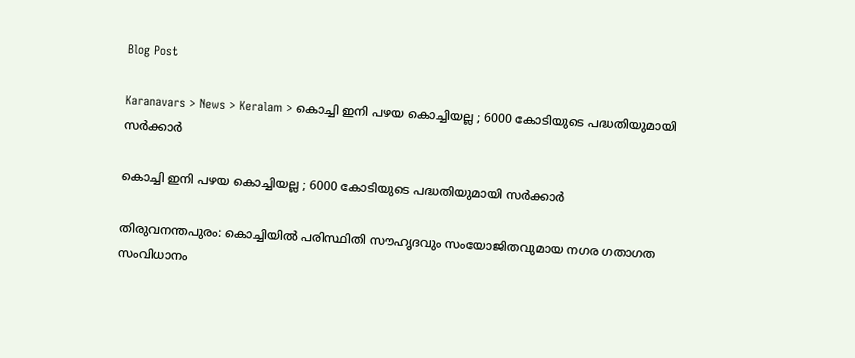Blog Post

Karanavars > News > Keralam > കൊച്ചി ഇനി പഴയ കൊച്ചിയല്ല ; 6000 കോടിയുടെ പദ്ധതിയുമായി സര്‍ക്കാര്‍

കൊച്ചി ഇനി പഴയ കൊച്ചിയല്ല ; 6000 കോടിയുടെ പദ്ധതിയുമായി സര്‍ക്കാര്‍

തിരുവനന്തപുരം: കൊച്ചിയില്‍ പരിസ്ഥിതി സൗഹൃദവും സംയോജിതവുമായ നഗര ഗതാഗത സംവിധാനം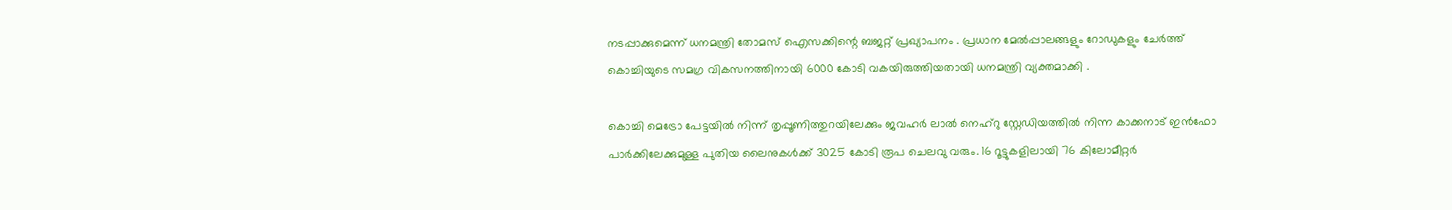നടപ്പാക്കുമെന്ന്‌ ധനമന്ത്രി തോമസ് ഐസക്കിന്റെ ബജറ്റ് പ്രഖ്യാപനം . പ്രധാന മേല്‍പ്പാലങ്ങളും റോഡുകളും ചേര്‍ത്ത് കൊച്ചിയുടെ സമഗ്ര വികസനത്തിനായി 6000 കോടി വകയിരുത്തിയതായി ധനമന്ത്രി വ്യക്തമാക്കി .

കൊച്ചി മെട്രോ പേട്ടയില്‍ നിന്ന് തൃപ്പൂണിത്തുറയിലേക്കും ജവഹര്‍ ലാല്‍ നെഹ്‌റു സ്റ്റേഡിയത്തില്‍ നിന്ന കാക്കനാട് ഇന്‍ഫോ പാര്‍ക്കിലേക്കുമുള്ള പുതിയ ലൈനുകള്‍ക്ക് 3025 കോടി രൂപ ചെലവു വരും. 16 റൂട്ടുകളിലായി 76 കിലോമീറ്റര്‍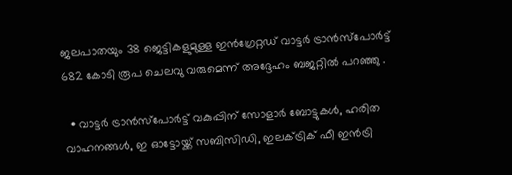ജലപാതയും 38 ജെട്ടികളുമുള്ള ഇന്‍ഗ്രേറ്റഡ് വാട്ടര്‍ ട്രാന്‍സ്‌പോര്‍ട്ട് 682 കോടി രൂപ ചെലവു വരുമെന്ന് അദ്ദേഹം ബജറ്റില്‍ പറഞ്ഞു .

  • വാട്ടര്‍ ട്രാന്‍സ്‌പോര്‍ട്ട് വകുപ്പിന് സോളാര്‍ ബോട്ടുകള്‍, ഹരിത വാഹനങ്ങള്‍, ഇ ഓട്ടോയ്ക്ക് സബിസിഡി, ഇലക്‌ട്രിക് ഫീ ഇന്‍ട്രി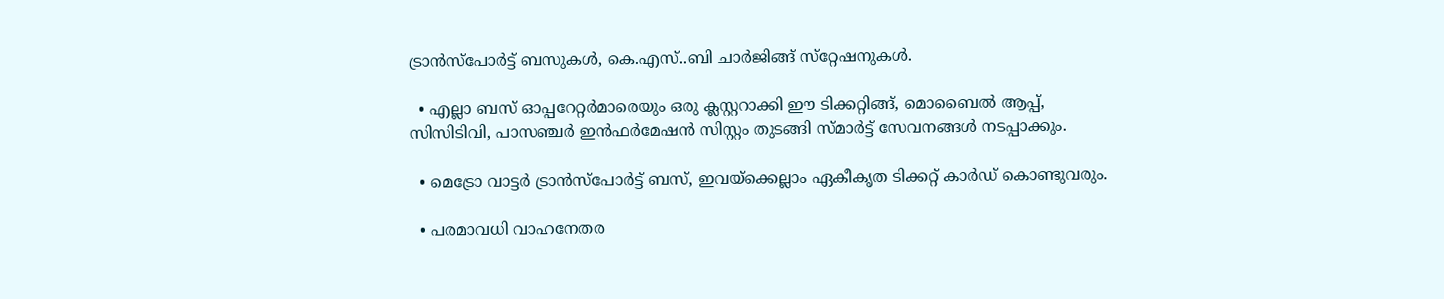ട്രാന്‍സ്‌പോര്‍ട്ട് ബസുകള്‍, കെ.എസ്..ബി ചാര്‍ജിങ്ങ് സ്‌റ്റേഷനുകള്‍.

  • എല്ലാ ബസ് ഓപ്പറേറ്റര്‍മാരെയും ഒരു ക്ലസ്റ്ററാക്കി ഈ ടിക്കറ്റിങ്ങ്, മൊബൈല്‍ ആപ്പ്, സിസിടിവി, പാസഞ്ചര്‍ ഇന്‍ഫര്‍മേഷന്‍ സിസ്റ്റം തുടങ്ങി സ്മാര്‍ട്ട് സേവനങ്ങള്‍ നടപ്പാക്കും.

  • മെട്രോ വാട്ടര്‍ ട്രാന്‍സ്‌പോര്‍ട്ട് ബസ്, ഇവയ്‌ക്കെല്ലാം ഏകീകൃത ടിക്കറ്റ് കാര്‍ഡ് കൊണ്ടുവരും.

  • പരമാവധി വാഹനേതര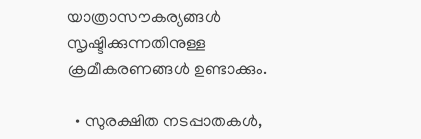യാത്രാസൗകര്യങ്ങള്‍ സൃഷ്ടിക്കുന്നതിനുള്ള ക്രമീകരണങ്ങള്‍ ഉണ്ടാക്കും.

  • സുരക്ഷിത നടപ്പാതകള്‍,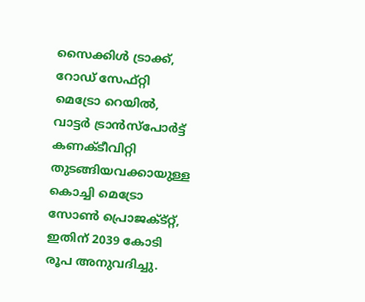സൈക്കിള്‍ ട്രാക്ക്, റോഡ് സേഫ്റ്റി മെട്രോ റെയില്‍, വാട്ടര്‍ ട്രാന്‍സ്‌പോര്‍ട്ട് കണക്ടീവിറ്റി തുടങ്ങിയവക്കായുള്ള കൊച്ചി മെട്രോ സോണ്‍ പ്രൊജക്‌ട്റ്റ്, ഇതിന് 2039 കോടി രൂപ അനുവദിച്ചു.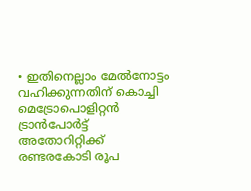• ഇതിനെല്ലാം മേല്‍നോട്ടം വഹിക്കുന്നതിന് കൊച്ചി മെട്രോപൊളിറ്റന്‍ ട്രാന്‍പോര്‍ട്ട് അതോറിറ്റിക്ക് രണ്ടരകോടി രൂപ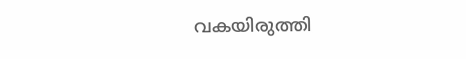വകയിരുത്തി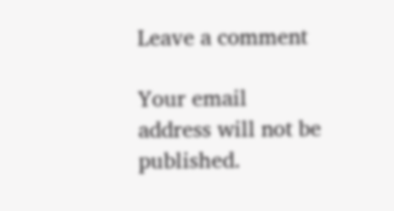Leave a comment

Your email address will not be published.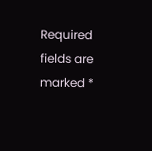Required fields are marked *